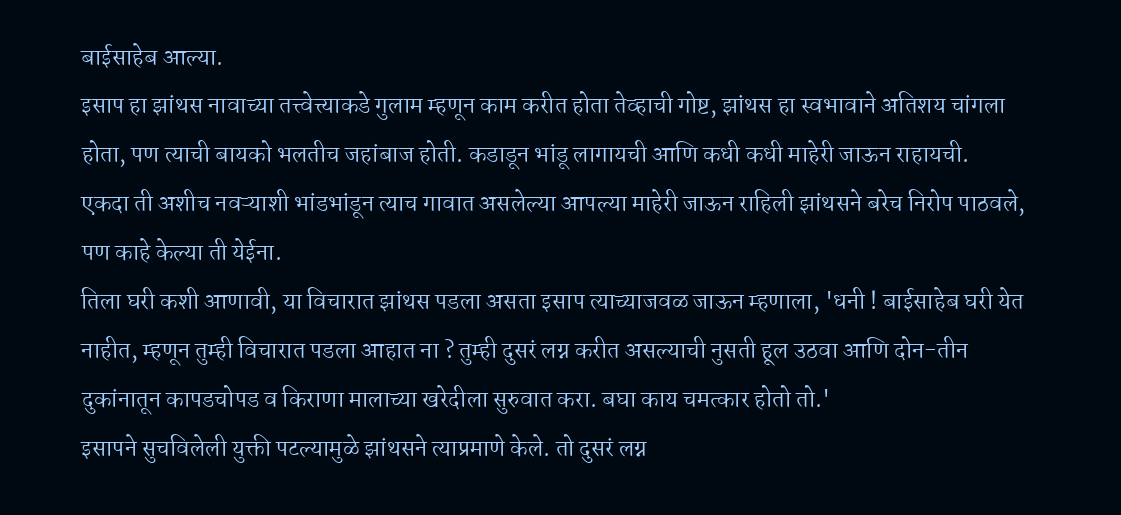बाईसाहेब आल्या.
इसाप हा झांथस नावाच्या तत्त्वेत्त्याकडे गुलाम म्हणून काम करीत होता तेव्हाची गोष्ट, झांथस हा स्वभावाने अतिशय चांगला होता, पण त्याची बायको भलतीच जहांबाज होती. कडाडून भांडू लागायची आणि कधी कधी माहेरी जाऊन राहायची.
एकदा ती अशीच नवऱ्याशी भांडभांडून त्याच गावात असलेल्या आपल्या माहेरी जाऊन राहिली झांथसने बरेच निरोप पाठवले, पण काहे केल्या ती येईना.
तिला घरी कशी आणावी, या विचारात झांथस पडला असता इसाप त्याच्याजवळ जाऊन म्हणाला, 'धनी ! बाईसाहेब घरी येत नाहीत, म्हणून तुम्ही विचारात पडला आहात ना ? तुम्ही दुसरं लग्न करीत असल्याची नुसती हूल उठवा आणि दोन-तीन दुकांनातून कापडचोपड व किराणा मालाच्या खरेदीला सुरुवात करा. बघा काय चमत्कार होतो तो.'
इसापने सुचविलेली युक्ती पटल्यामुळे झांथसने त्याप्रमाणे केले. तो दुसरं लग्न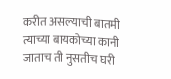करीत असल्याची बातमी त्याच्या बायकोच्या कानी जाताच ती नुसतीच घरी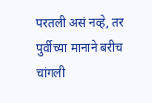परतली असं नव्हे, तर पुर्वीच्या मानाने बरीच चांगली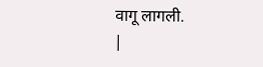वागू लागली.
|